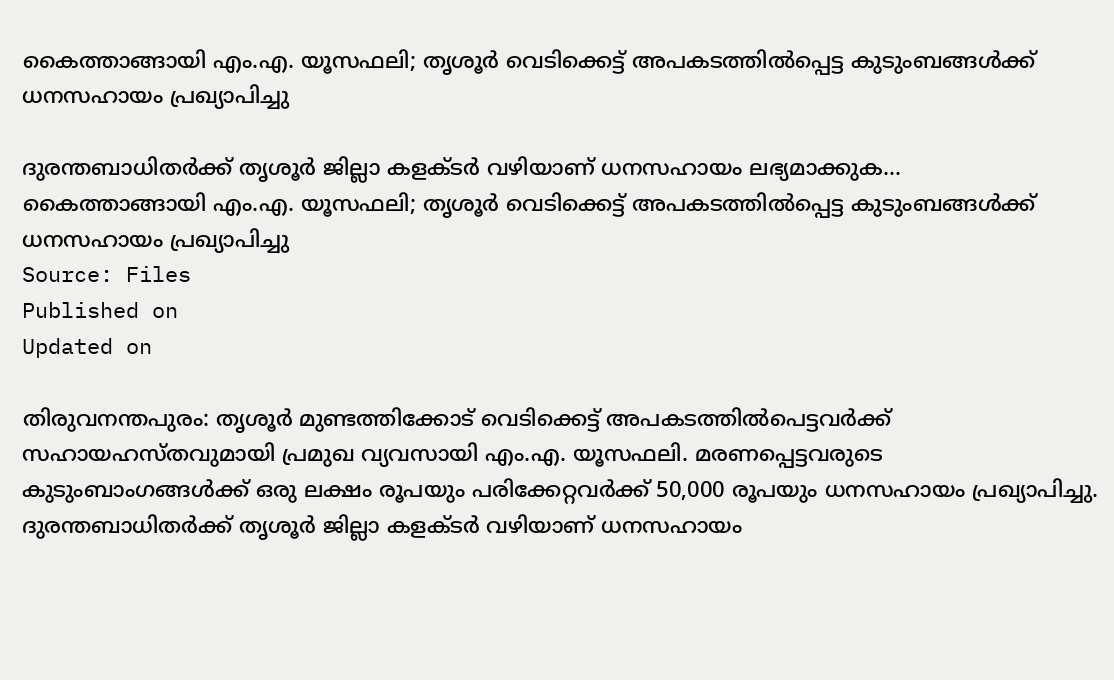കൈത്താങ്ങായി എം.എ. യൂസഫലി; തൃശൂർ വെടിക്കെട്ട് അപകടത്തിൽപ്പെട്ട കുടുംബങ്ങൾക്ക് ധനസഹായം പ്രഖ്യാപിച്ചു

ദുരന്തബാധിതർക്ക് തൃശൂർ ജില്ലാ കളക്ടർ വഴിയാണ് ധനസഹായം ലഭ്യമാക്കുക...
കൈത്താങ്ങായി എം.എ. യൂസഫലി; തൃശൂർ വെടിക്കെട്ട് അപകടത്തിൽപ്പെട്ട കുടുംബങ്ങൾക്ക് ധനസഹായം പ്രഖ്യാപിച്ചു
Source: Files
Published on
Updated on

തിരുവനന്തപുരം: തൃശൂർ മുണ്ടത്തിക്കോട് വെടിക്കെട്ട് അപകടത്തിൽപെട്ടവർക്ക് സഹായഹസ്തവുമായി പ്രമുഖ വ്യവസായി എം.എ. യൂസഫലി. മരണപ്പെട്ടവരുടെ കുടുംബാംഗങ്ങൾക്ക് ഒരു ലക്ഷം രൂപയും പരിക്കേറ്റവർക്ക് 50,000 രൂപയും ധനസഹായം പ്രഖ്യാപിച്ചു. ദുരന്തബാധിതർക്ക് തൃശൂർ ജില്ലാ കളക്ടർ വഴിയാണ് ധനസഹായം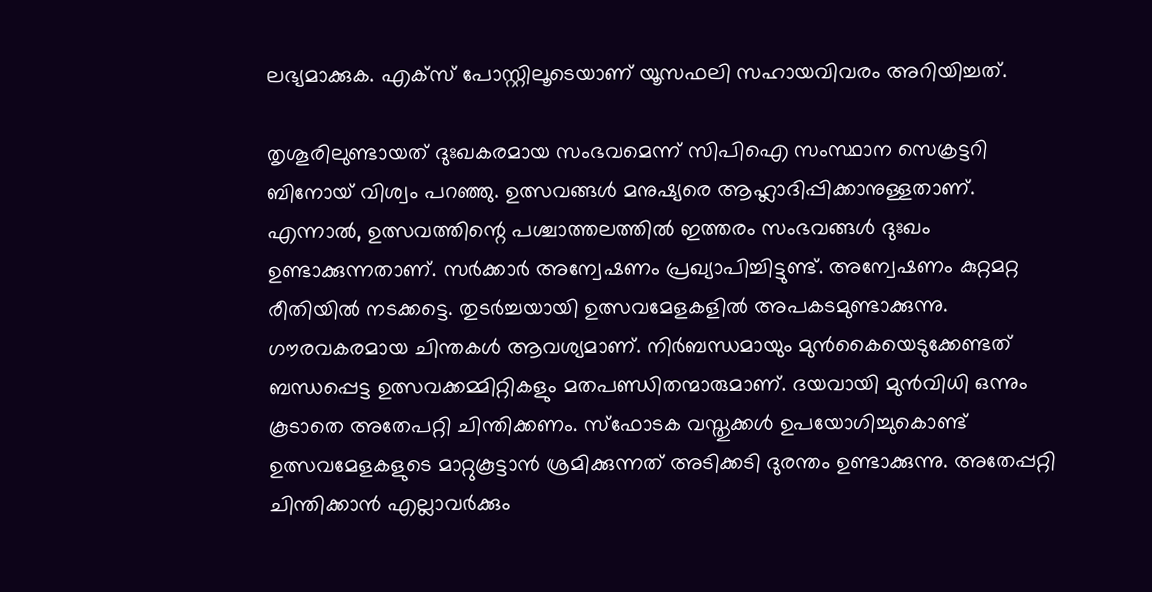ലഭ്യമാക്കുക. എക്സ് പോസ്റ്റിലൂടെയാണ് യൂസഫലി സഹായവിവരം അറിയിച്ചത്.

തൃശൂരിലുണ്ടായത് ദുഃഖകരമായ സംഭവമെന്ന് സിപിഐ സംസ്ഥാന സെക്രട്ടറി ബിനോയ് വിശ്വം പറഞ്ഞു. ഉത്സവങ്ങൾ മനുഷ്യരെ ആഹ്ലാദിപ്പിക്കാനുള്ളതാണ്. എന്നാൽ, ഉത്സവത്തിന്റെ പശ്ചാത്തലത്തിൽ ഇത്തരം സംഭവങ്ങൾ ദുഃഖം ഉണ്ടാക്കുന്നതാണ്. സർക്കാർ അന്വേഷണം പ്രഖ്യാപിച്ചിട്ടുണ്ട്. അന്വേഷണം കുറ്റമറ്റ രീതിയിൽ നടക്കട്ടെ. തുടർച്ചയായി ഉത്സവമേളകളിൽ അപകടമുണ്ടാക്കുന്നു. ഗൗരവകരമായ ചിന്തകൾ ആവശ്യമാണ്. നിർബന്ധമായും മുൻകൈയെടുക്കേണ്ടത് ബന്ധപ്പെട്ട ഉത്സവക്കമ്മിറ്റികളും മതപണ്ഡിതന്മാരുമാണ്. ദയവായി മുൻവിധി ഒന്നും കൂടാതെ അതേപറ്റി ചിന്തിക്കണം. സ്ഫോടക വസ്തുക്കൾ ഉപയോഗിച്ചുകൊണ്ട് ഉത്സവമേളകളുടെ മാറ്റുകൂട്ടാൻ ശ്രമിക്കുന്നത് അടിക്കടി ദുരന്തം ഉണ്ടാക്കുന്നു. അതേപ്പറ്റി ചിന്തിക്കാൻ എല്ലാവർക്കും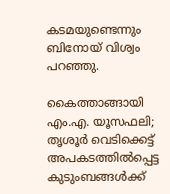കടമയുണ്ടെന്നും ബിനോയ് വിശ്വം പറഞ്ഞു.

കൈത്താങ്ങായി എം.എ. യൂസഫലി; തൃശൂർ വെടിക്കെട്ട് അപകടത്തിൽപ്പെട്ട കുടുംബങ്ങൾക്ക്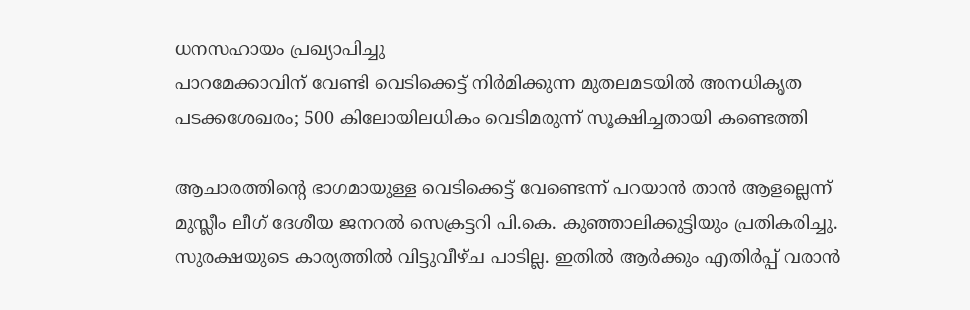ധനസഹായം പ്രഖ്യാപിച്ചു
പാറമേക്കാവിന് വേണ്ടി വെടിക്കെട്ട് നിർമിക്കുന്ന മുതലമടയിൽ അനധികൃത പടക്കശേഖരം; 500 കിലോയിലധികം വെടിമരുന്ന് സൂക്ഷിച്ചതായി കണ്ടെത്തി

ആചാരത്തിൻ്റെ ഭാഗമായുള്ള വെടിക്കെട്ട് വേണ്ടെന്ന് പറയാൻ താൻ ആളല്ലെന്ന് മുസ്ലീം ലീഗ് ദേശീയ ജനറൽ സെക്രട്ടറി പി.കെ. കുഞ്ഞാലിക്കുട്ടിയും പ്രതികരിച്ചു. സുരക്ഷയുടെ കാര്യത്തിൽ വിട്ടുവീഴ്ച പാടില്ല. ഇതിൽ ആർക്കും എതിർപ്പ് വരാൻ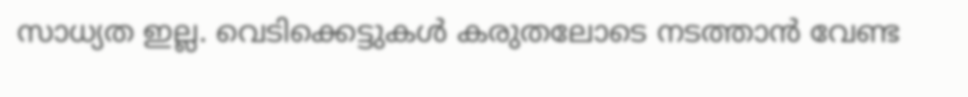സാധ്യത ഇല്ല. വെടിക്കെട്ടുകൾ കരുതലോടെ നടത്താൻ വേണ്ട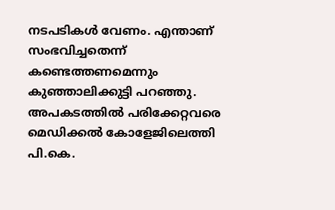നടപടികൾ വേണം. എന്താണ് സംഭവിച്ചതെന്ന് കണ്ടെത്തണമെന്നും കുഞ്ഞാലിക്കുട്ടി പറഞ്ഞു. അപകടത്തിൽ പരിക്കേറ്റവരെ മെഡിക്കൽ കോളേജിലെത്തി പി.കെ.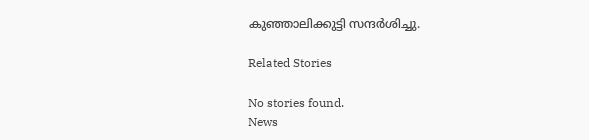കുഞ്ഞാലിക്കുട്ടി സന്ദർശിച്ചു.

Related Stories

No stories found.
News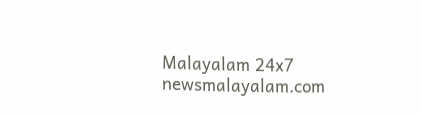Malayalam 24x7
newsmalayalam.com